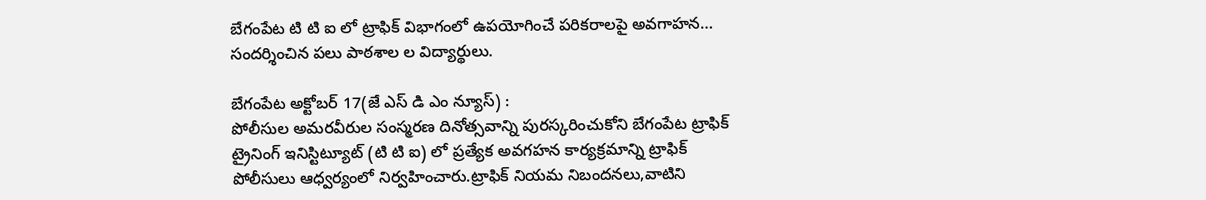బేగంపేట టి టి ఐ లో ట్రాఫిక్ విభాగంలో ఉపయోగించే పరికరాలపై అవగాహన… సందర్శించిన పలు పాఠశాల ల విద్యార్థులు.

బేగంపేట అక్టోబర్ 17(జే ఎస్ డి ఎం న్యూస్) :
పోలీసుల అమరవీరుల సంస్మరణ దినోత్సవాన్ని పురస్కరించుకోని బేగంపేట ట్రాఫిక్ ట్రైనింగ్ ఇనిస్టిట్యూట్ (టి టి ఐ) లో ప్రత్యేక అవగహన కార్యక్రమాన్ని ట్రాఫిక్ పోలీసులు ఆధ్వర్యంలో నిర్వహించారు.ట్రాఫిక్ నియమ నిబందనలు,వాటిని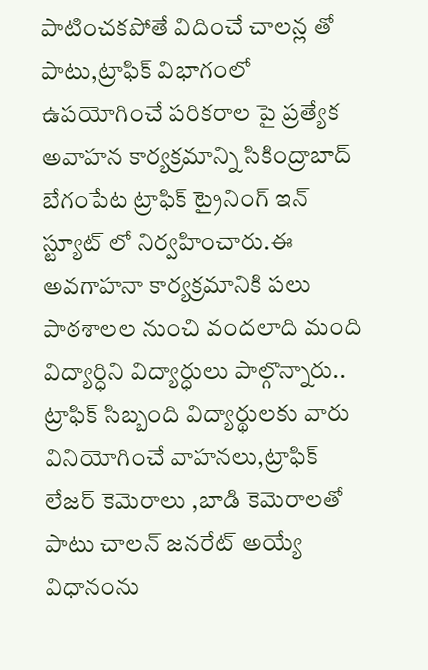పాటించకపోతే విదించే చాలన్ల తో పాటు,ట్రాఫిక్ విభాగంలో ఉపయోగించే పరికరాల పై ప్రత్యేక అవాహన కార్యక్రమాన్ని సికింద్రాబాద్ బేగంపేట ట్రాఫిక్ ట్రైనింగ్ ఇన్ స్ట్యూట్ లో నిర్వహించారు.ఈ అవగాహనా కార్యక్రమానికి పలు పాఠశాలల నుంచి వందలాది మంది విద్యార్ధిని విద్యార్ధులు పాల్గొన్నారు..
ట్రాఫిక్ సిబ్బంది విద్యార్థులకు వారు వినియోగించే వాహనలు,ట్రాఫిక్ లేజర్ కెమెరాలు ,బాడి కెమెరాలతో పాటు చాలన్ జనరేట్ అయ్యే విధానంను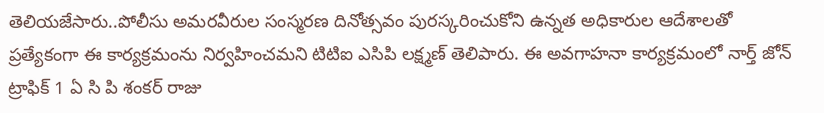తెలియజేసారు..పోలీసు అమరవీరుల సంస్మరణ దినోత్సవం పురస్కరించుకోని ఉన్నత అధికారుల ఆదేశాలతో ప్రత్యేకంగా ఈ కార్యక్రమంను నిర్వహించమని టిటిఐ ఎసిపి లక్ష్మణ్ తెలిపారు. ఈ అవగాహనా కార్యక్రమంలో నార్త్ జోన్ ట్రాఫిక్ 1 ఏ సి పి శంకర్ రాజు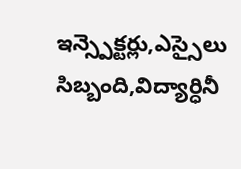ఇన్స్పెక్టర్లు,ఎస్సైలు సిబ్బంది,విద్యార్ధినీ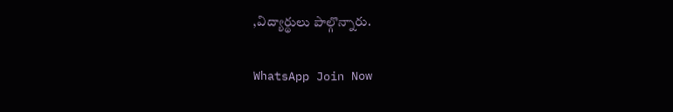,విద్యార్థులు పాల్గొన్నారు.

WhatsApp Join Now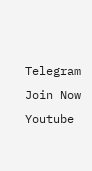Telegram Join Now
Youtube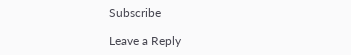Subscribe

Leave a Reply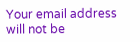Your email address will not be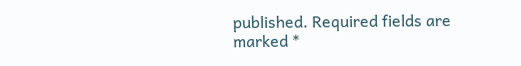published. Required fields are marked *